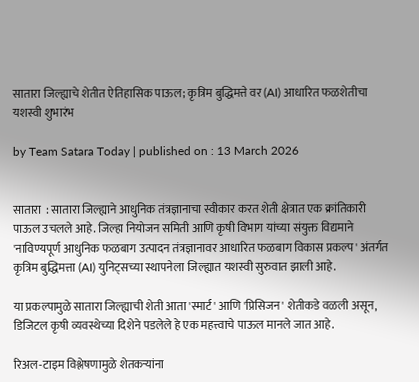सातारा जिल्ह्याचे शेतीत ऐतिहासिक पाऊल; कृत्रिम बुद्धिमत्ते वर (AI) आधारित फळशेतीचा यशस्वी शुभारंभ

by Team Satara Today | published on : 13 March 2026


सातारा  : सातारा जिल्ह्याने आधुनिक तंत्रज्ञानाचा स्वीकार करत शेती क्षेत्रात एक क्रांतिकारी पाऊल उचलले आहे. जिल्हा नियोजन समिती आणि कृषी विभाग यांच्या संयुक्त विद्यमाने 'नाविण्यपूर्ण आधुनिक फळबाग उत्पादन तंत्रज्ञानावर आधारित फळबाग विकास प्रकल्प' अंतर्गत कृत्रिम बुद्धिमत्ता (AI) युनिट्सच्या स्थापनेला जिल्ह्यात यशस्वी सुरुवात झाली आहे.

या प्रकल्पामुळे सातारा जिल्ह्याची शेती आता 'स्मार्ट' आणि 'प्रिसिजन' शेतीकडे वळली असून, डिजिटल कृषी व्यवस्थेच्या दिशेने पडलेले हे एक महत्त्वाचे पाऊल मानले जात आहे.

रिअल-टाइम विश्लेषणामुळे शेतकऱ्यांना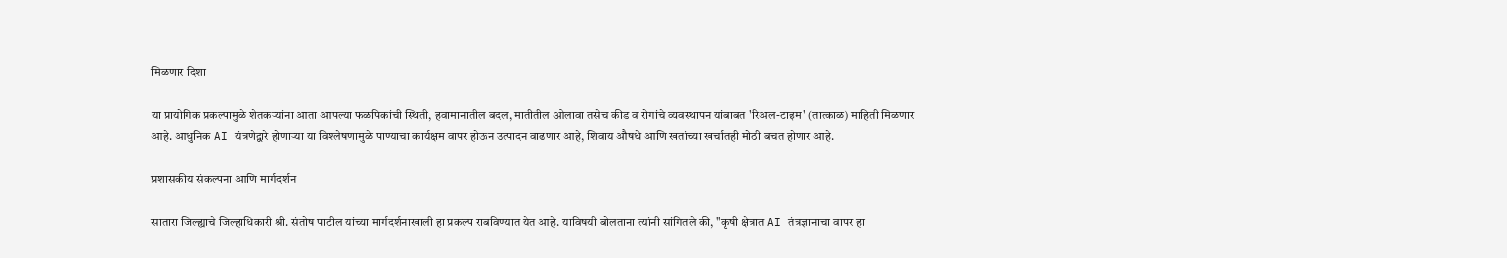मिळणार दिशा

या प्रायोगिक प्रकल्पामुळे शेतकऱ्यांना आता आपल्या फळपिकांची स्थिती, हवामानातील बदल, मातीतील ओलावा तसेच कीड व रोगांचे व्यवस्थापन यांबाबत 'रिअल-टाइम' (तात्काळ) माहिती मिळणार आहे. आधुनिक AI यंत्रणेद्वारे होणाऱ्या या विश्लेषणामुळे पाण्याचा कार्यक्षम वापर होऊन उत्पादन वाढणार आहे, शिवाय औषधे आणि खतांच्या खर्चातही मोठी बचत होणार आहे.

प्रशासकीय संकल्पना आणि मार्गदर्शन

सातारा जिल्ह्याचे जिल्हाधिकारी श्री. संतोष पाटील यांच्या मार्गदर्शनाखाली हा प्रकल्प राबविण्यात येत आहे. याविषयी बोलताना त्यांनी सांगितले की, "कृषी क्षेत्रात AI तंत्रज्ञानाचा वापर हा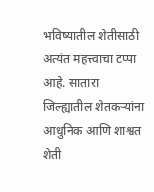भविष्यातील शेतीसाठी अत्यंत महत्त्वाचा टप्पा आहे. सातारा जिल्ह्यातील शेतकऱ्यांना आधुनिक आणि शाश्वत शेती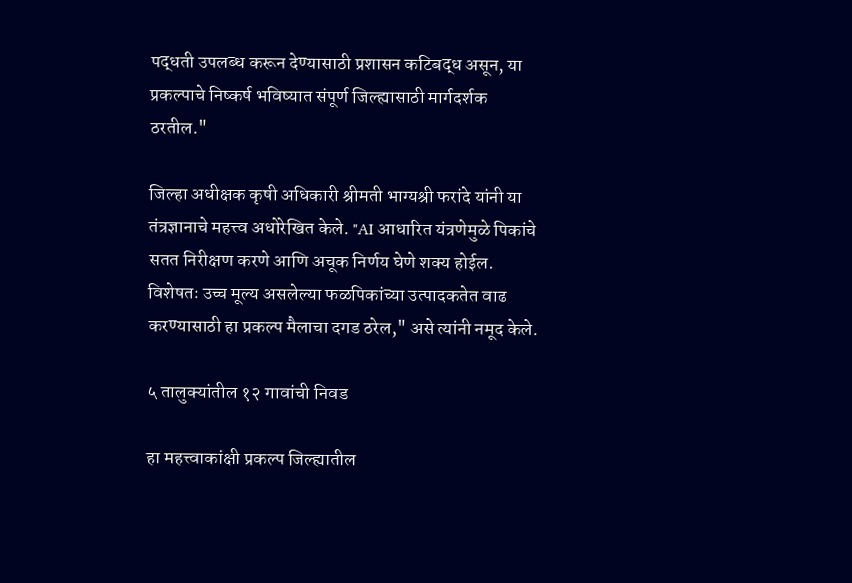पद्धती उपलब्ध करून देण्यासाठी प्रशासन कटिबद्ध असून, या प्रकल्पाचे निष्कर्ष भविष्यात संपूर्ण जिल्ह्यासाठी मार्गदर्शक ठरतील."

जिल्हा अधीक्षक कृषी अधिकारी श्रीमती भाग्यश्री फरांदे यांनी या तंत्रज्ञानाचे महत्त्व अधोरेखित केले. "AI आधारित यंत्रणेमुळे पिकांचे सतत निरीक्षण करणे आणि अचूक निर्णय घेणे शक्य होईल. विशेषतः उच्च मूल्य असलेल्या फळपिकांच्या उत्पादकतेत वाढ करण्यासाठी हा प्रकल्प मैलाचा दगड ठरेल," असे त्यांनी नमूद केले.

५ तालुक्यांतील १२ गावांची निवड

हा महत्त्वाकांक्षी प्रकल्प जिल्ह्यातील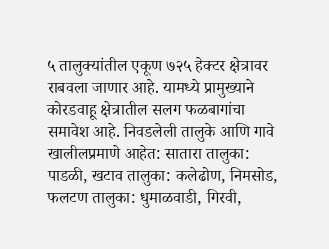५ तालुक्यांतील एकूण ७२५ हेक्टर क्षेत्रावर राबवला जाणार आहे. यामध्ये प्रामुख्याने कोरडवाहू क्षेत्रातील सलग फळबागांचा समावेश आहे. निवडलेली तालुके आणि गावे खालीलप्रमाणे आहेत: सातारा तालुका: पाडळी, खटाव तालुका: कलेढोण, निमसोड, फलटण तालुका: धुमाळवाडी, गिरवी,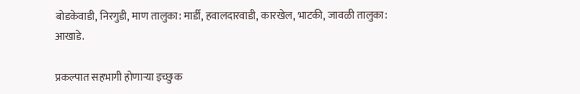बोडकेवाडी, निरगुडी, माण तालुका: मार्डी, हवालदारवाडी, कारखेल, भाटकी, जावळी तालुका: आखाडे.

प्रकल्पात सहभागी होणाऱ्या इच्छुक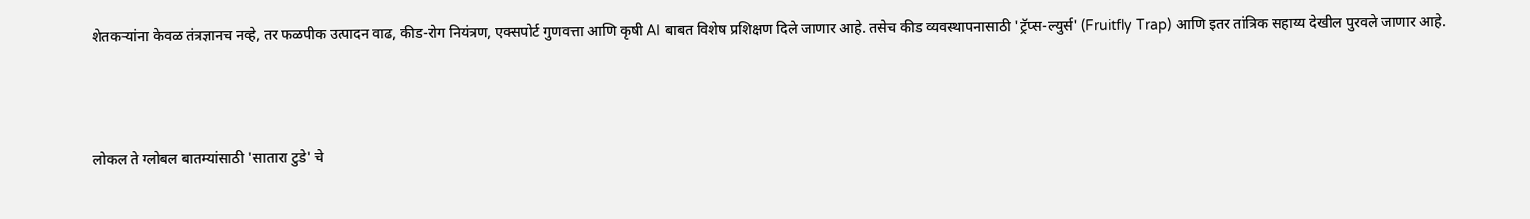शेतकऱ्यांना केवळ तंत्रज्ञानच नव्हे, तर फळपीक उत्पादन वाढ, कीड-रोग नियंत्रण, एक्सपोर्ट गुणवत्ता आणि कृषी AI बाबत विशेष प्रशिक्षण दिले जाणार आहे. तसेच कीड व्यवस्थापनासाठी 'ट्रॅप्स-ल्युर्स' (Fruitfly Trap) आणि इतर तांत्रिक सहाय्य देखील पुरवले जाणार आहे.



लोकल ते ग्लोबल बातम्यांसाठी 'सातारा टुडे' चे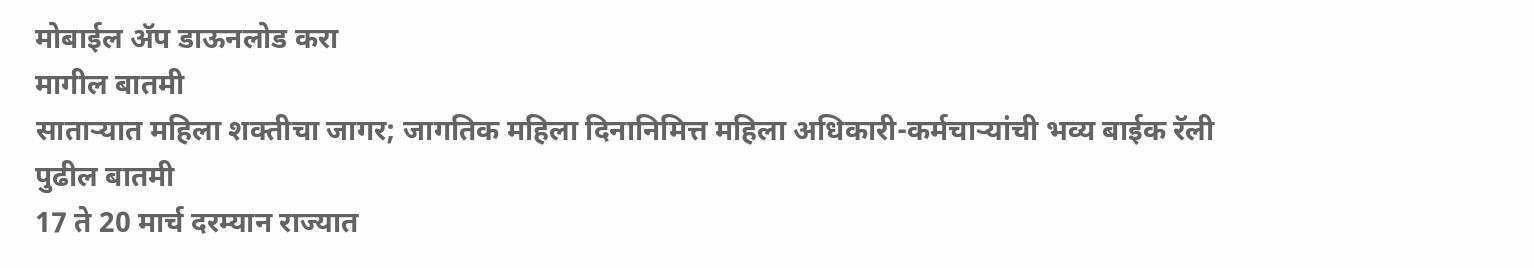मोबाईल ॲप डाऊनलोड करा
मागील बातमी
साताऱ्यात महिला शक्तीचा जागर; जागतिक महिला दिनानिमित्त महिला अधिकारी-कर्मचाऱ्यांची भव्य बाईक रॅली
पुढील बातमी
17 ते 20 मार्च दरम्यान राज्यात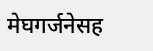मेघगर्जनेसह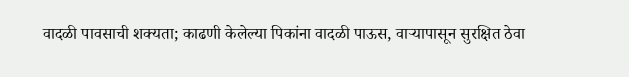वादळी पावसाची शक्यता; काढणी केलेल्या पिकांना वादळी पाऊस, वाऱ्यापासून सुरक्षित ठेवा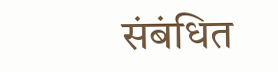संबंधित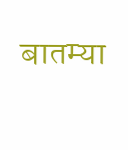बातम्या